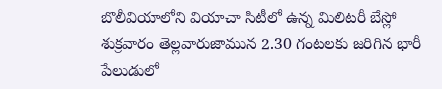బొలీవియాలోని వియాచా సిటీలో ఉన్న మిలిటరీ బేస్లో శుక్రవారం తెల్లవారుజామున 2.30 గంటలకు జరిగిన భారీ పేలుడులో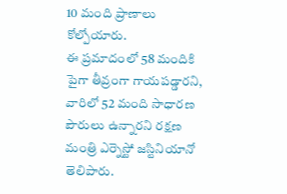10 మంది ప్రాణాలు కోల్పోయారు.
ఈ ప్రమాదంలో 58 మందికి పైగా తీవ్రంగా గాయపడ్డారని, వారిలో 52 మంది సాధారణ పౌరులు ఉన్నారని రక్షణ మంత్రి ఎర్నెస్టో జస్టినియానో తెలిపారు.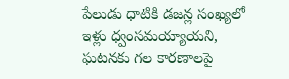పేలుడు ధాటికి డజన్ల సంఖ్యలో ఇళ్లు ధ్వంసమయ్యాయని, ఘటనకు గల కారణాలపై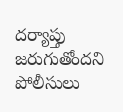దర్యాప్తు జరుగుతోందని పోలీసులు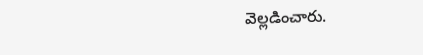వెల్లడించారు.